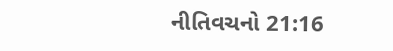નીતિવચનો 21:16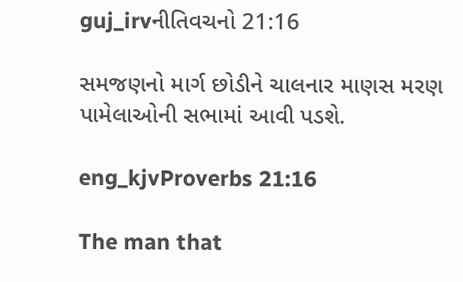guj_irvનીતિવચનો 21:16

સમજણનો માર્ગ છોડીને ચાલનાર માણસ મરણ પામેલાઓની સભામાં આવી પડશે.

eng_kjvProverbs 21:16

The man that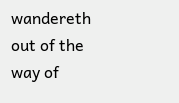wandereth out of the way of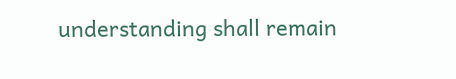understanding shall remain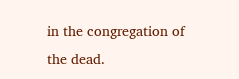in the congregation of the dead.